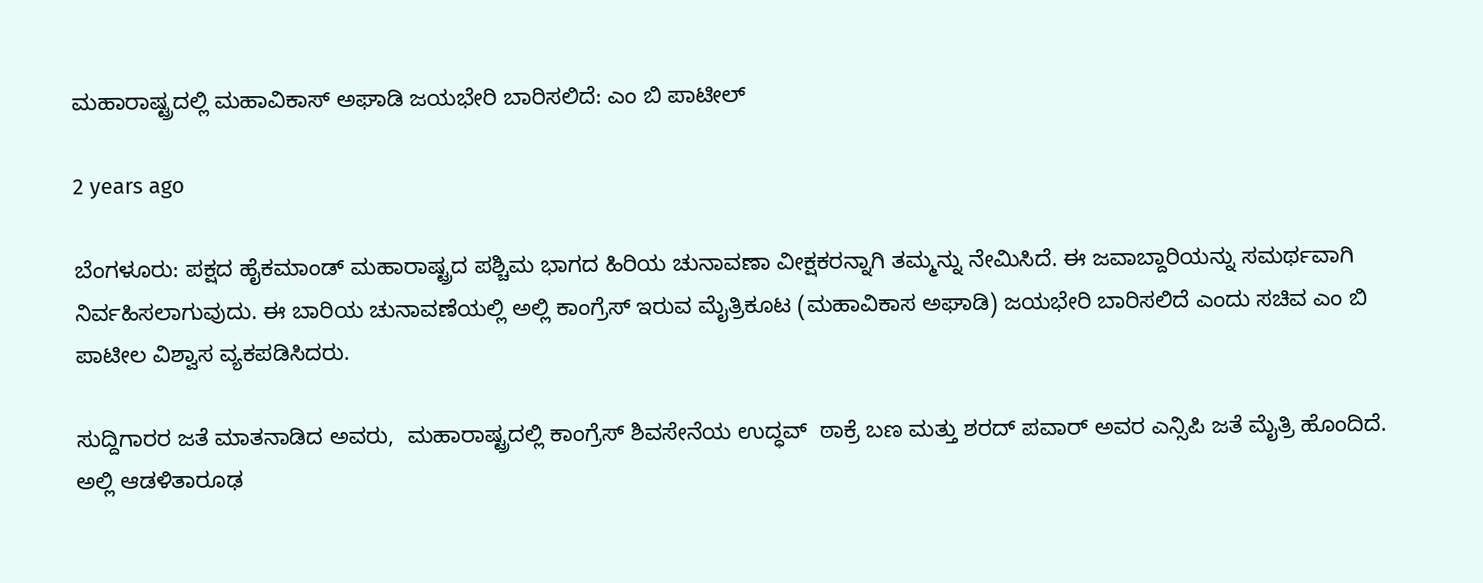ಮಹಾರಾಷ್ಟ್ರದಲ್ಲಿ ಮಹಾವಿಕಾಸ್ ಅಘಾಡಿ ಜಯಭೇರಿ ಬಾರಿಸಲಿದೆ: ಎಂ ಬಿ ಪಾಟೀಲ್

2 years ago

ಬೆಂಗಳೂರು: ಪಕ್ಷದ ಹೈಕಮಾಂಡ್ ಮಹಾರಾಷ್ಟ್ರದ ಪಶ್ಚಿಮ ಭಾಗದ ಹಿರಿಯ ಚುನಾವಣಾ ವೀಕ್ಷಕರನ್ನಾಗಿ ತಮ್ಮನ್ನು ನೇಮಿಸಿದೆ. ಈ ಜವಾಬ್ದಾರಿಯನ್ನು ಸಮರ್ಥವಾಗಿ ನಿರ್ವಹಿಸಲಾಗುವುದು. ಈ ಬಾರಿಯ ಚುನಾವಣೆಯಲ್ಲಿ ಅಲ್ಲಿ ಕಾಂಗ್ರೆಸ್ ಇರುವ ಮೈತ್ರಿಕೂಟ (ಮಹಾವಿಕಾಸ ಅಘಾಡಿ) ಜಯಭೇರಿ ಬಾರಿಸಲಿದೆ ಎಂದು ಸಚಿವ ಎಂ ಬಿ ಪಾಟೀಲ ವಿಶ್ವಾಸ ವ್ಯಕಪಡಿಸಿದರು.

ಸುದ್ದಿಗಾರರ ಜತೆ ಮಾತನಾಡಿದ ಅವರು,  ಮಹಾರಾಷ್ಟ್ರದಲ್ಲಿ ಕಾಂಗ್ರೆಸ್ ಶಿವಸೇನೆಯ ಉದ್ಧವ್  ಠಾಕ್ರೆ ಬಣ ಮತ್ತು ಶರದ್ ಪವಾರ್ ಅವರ ಎನ್ಸಿಪಿ ಜತೆ ಮೈತ್ರಿ ಹೊಂದಿದೆ. ಅಲ್ಲಿ ಆಡಳಿತಾರೂಢ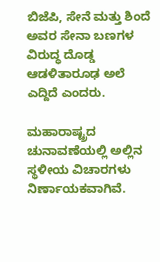ಬಿಜೆಪಿ, ಸೇನೆ ಮತ್ತು ಶಿಂದೆ ಅವರ ಸೇನಾ ಬಣಗಳ ವಿರುದ್ಧ ದೊಡ್ಡ ಆಡಳಿತಾರೂಢ ಅಲೆ ಎದ್ದಿದೆ ಎಂದರು.

ಮಹಾರಾಷ್ಟ್ರದ ಚುನಾವಣೆಯಲ್ಲಿ ಅಲ್ಲಿನ ಸ್ಥಳೀಯ ವಿಚಾರಗಳು ನಿರ್ಣಾಯಕವಾಗಿವೆ.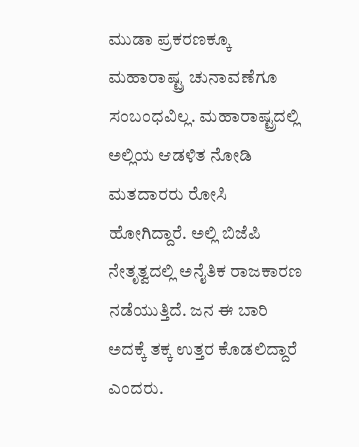ಮುಡಾ ಪ್ರಕರಣಕ್ಕೂ ಮಹಾರಾಷ್ಟ್ರ ಚುನಾವಣೆಗೂ ಸಂಬಂಧವಿಲ್ಲ. ಮಹಾರಾಷ್ಟ್ರದಲ್ಲಿ ಅಲ್ಲಿಯ ಆಡಳಿತ ನೋಡಿ ಮತದಾರರು ರೋಸಿ ಹೋಗಿದ್ದಾರೆ. ಅಲ್ಲಿ ಬಿಜೆಪಿ ನೇತೃತ್ವದಲ್ಲಿ ಅನೈತಿಕ ರಾಜಕಾರಣ ನಡೆಯುತ್ತಿದೆ. ಜನ ಈ ಬಾರಿ ಅದಕ್ಕೆ ತಕ್ಕ ಉತ್ತರ ಕೊಡಲಿದ್ದಾರೆ ಎಂದರು.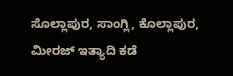ಸೊಲ್ಲಾಪುರ, ಸಾಂಗ್ಲಿ, ಕೊಲ್ಲಾಪುರ, ಮೀರಜ್ ಇತ್ಯಾದಿ ಕಡೆ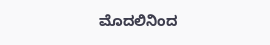ಮೊದಲಿನಿಂದ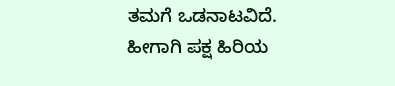ತಮಗೆ ಒಡನಾಟವಿದೆ. ಹೀಗಾಗಿ ಪಕ್ಷ ಹಿರಿಯ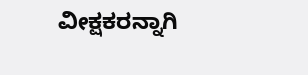ವೀಕ್ಷಕರನ್ನಾಗಿ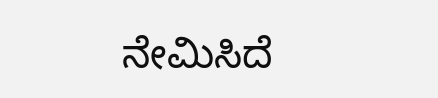ನೇಮಿಸಿದೆ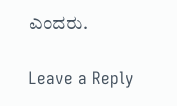ಎಂದರು.

Leave a Reply